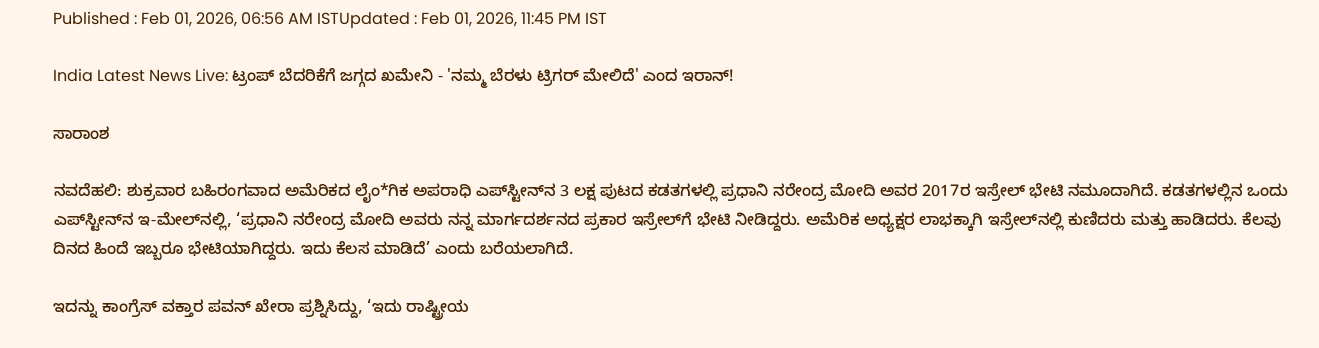Published : Feb 01, 2026, 06:56 AM ISTUpdated : Feb 01, 2026, 11:45 PM IST

India Latest News Live: ಟ್ರಂಪ್ ಬೆದರಿಕೆಗೆ ಜಗ್ಗದ ಖಮೇನಿ - 'ನಮ್ಮ ಬೆರಳು ಟ್ರಿಗರ್ ಮೇಲಿದೆ' ಎಂದ ಇರಾನ್!

ಸಾರಾಂಶ

ನವದೆಹಲಿ: ಶುಕ್ರವಾರ ಬಹಿರಂಗವಾದ ಅಮೆರಿಕದ ಲೈಂ*ಗಿಕ ಅಪರಾಧಿ ಎಪ್‌ಸ್ಟೀನ್‌ನ 3 ಲಕ್ಷ ಪುಟದ ಕಡತಗಳಲ್ಲಿ ಪ್ರಧಾನಿ ನರೇಂದ್ರ ಮೋದಿ ಅವರ 2017ರ ಇಸ್ರೇಲ್‌ ಭೇಟಿ ನಮೂದಾಗಿದೆ. ಕಡತಗಳಲ್ಲಿನ ಒಂದು ಎಪ್‌ಸ್ಟೀನ್‌ನ ಇ-ಮೇಲ್‌ನಲ್ಲಿ, ‘ಪ್ರಧಾನಿ ನರೇಂದ್ರ ಮೋದಿ ಅವರು ನನ್ನ ಮಾರ್ಗದರ್ಶನದ ಪ್ರಕಾರ ಇಸ್ರೇಲ್‌ಗೆ ಭೇಟಿ ನೀಡಿದ್ದರು. ಅಮೆರಿಕ ಅಧ್ಯಕ್ಷರ ಲಾಭಕ್ಕಾಗಿ ಇಸ್ರೇಲ್‌ನಲ್ಲಿ ಕುಣಿದರು ಮತ್ತು ಹಾಡಿದರು. ಕೆಲವು ದಿನದ ಹಿಂದೆ ಇಬ್ಬರೂ ಭೇಟಿಯಾಗಿದ್ದರು. ಇದು ಕೆಲಸ ಮಾಡಿದೆ’ ಎಂದು ಬರೆಯಲಾಗಿದೆ.

ಇದನ್ನು ಕಾಂಗ್ರೆಸ್‌ ವಕ್ತಾರ ಪವನ್‌ ಖೇರಾ ಪ್ರಶ್ನಿಸಿದ್ದು, ‘ಇದು ರಾಷ್ಟ್ರೀಯ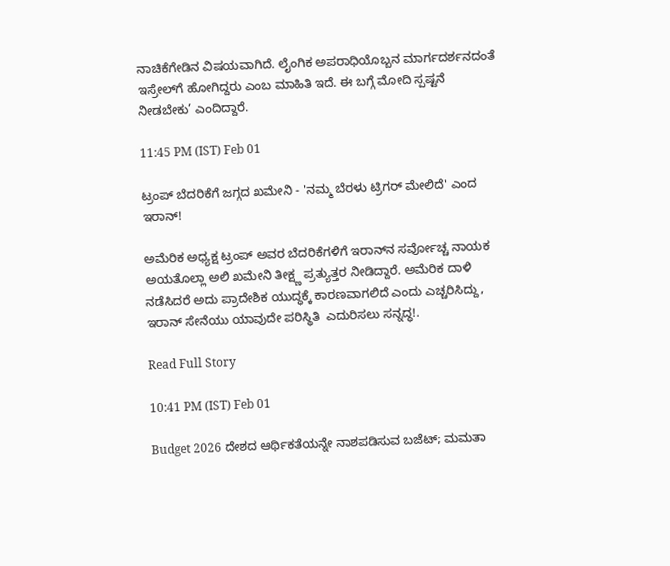ನಾಚಿಕೆಗೇಡಿನ ವಿಷಯವಾಗಿದೆ. ಲೈಂಗಿಕ ಅಪರಾಧಿಯೊಬ್ಬನ ಮಾರ್ಗದರ್ಶನದಂತೆ ಇಸ್ರೇಲ್‌ಗೆ ಹೋಗಿದ್ದರು ಎಂಬ ಮಾಹಿತಿ ಇದೆ. ಈ ಬಗ್ಗೆ ಮೋದಿ ಸ್ಪಷ್ಟನೆ ನೀಡಬೇಕು’ ಎಂದಿದ್ದಾರೆ.

11:45 PM (IST) Feb 01

ಟ್ರಂಪ್ ಬೆದರಿಕೆಗೆ ಜಗ್ಗದ ಖಮೇನಿ - 'ನಮ್ಮ ಬೆರಳು ಟ್ರಿಗರ್ ಮೇಲಿದೆ' ಎಂದ ಇರಾನ್!

ಅಮೆರಿಕ ಅಧ್ಯಕ್ಷ ಟ್ರಂಪ್ ಅವರ ಬೆದರಿಕೆಗಳಿಗೆ ಇರಾನ್‌ನ ಸರ್ವೋಚ್ಚ ನಾಯಕ ಅಯತೊಲ್ಲಾ ಅಲಿ ಖಮೇನಿ ತೀಕ್ಷ್ಣ ಪ್ರತ್ಯುತ್ತರ ನೀಡಿದ್ದಾರೆ. ಅಮೆರಿಕ ದಾಳಿ ನಡೆಸಿದರೆ ಅದು ಪ್ರಾದೇಶಿಕ ಯುದ್ಧಕ್ಕೆ ಕಾರಣವಾಗಲಿದೆ ಎಂದು ಎಚ್ಚರಿಸಿದ್ದು, ಇರಾನ್ ಸೇನೆಯು ಯಾವುದೇ ಪರಿಸ್ಥಿತಿ  ಎದುರಿಸಲು ಸನ್ನದ್ಧ!.

Read Full Story

10:41 PM (IST) Feb 01

Budget 2026 ದೇಶದ ಆರ್ಥಿಕತೆಯನ್ನೇ ನಾಶಪಡಿಸುವ ಬಜೆಟ್; ಮಮತಾ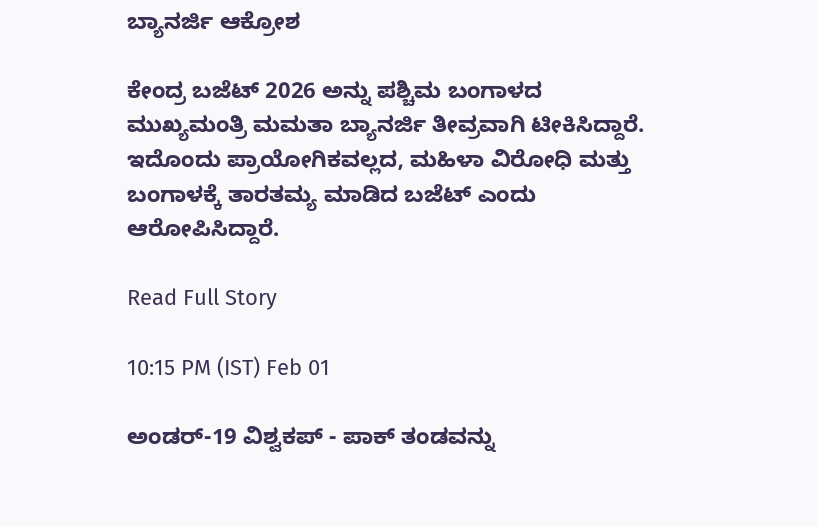ಬ್ಯಾನರ್ಜಿ ಆಕ್ರೋಶ

ಕೇಂದ್ರ ಬಜೆಟ್ 2026 ಅನ್ನು ಪಶ್ಚಿಮ ಬಂಗಾಳದ ಮುಖ್ಯಮಂತ್ರಿ ಮಮತಾ ಬ್ಯಾನರ್ಜಿ ತೀವ್ರವಾಗಿ ಟೀಕಿಸಿದ್ದಾರೆ. ಇದೊಂದು ಪ್ರಾಯೋಗಿಕವಲ್ಲದ, ಮಹಿಳಾ ವಿರೋಧಿ ಮತ್ತು ಬಂಗಾಳಕ್ಕೆ ತಾರತಮ್ಯ ಮಾಡಿದ ಬಜೆಟ್ ಎಂದು ಆರೋಪಿಸಿದ್ದಾರೆ.

Read Full Story

10:15 PM (IST) Feb 01

ಅಂಡರ್-19 ವಿಶ್ವಕಪ್ - ಪಾಕ್‌ ತಂಡವನ್ನು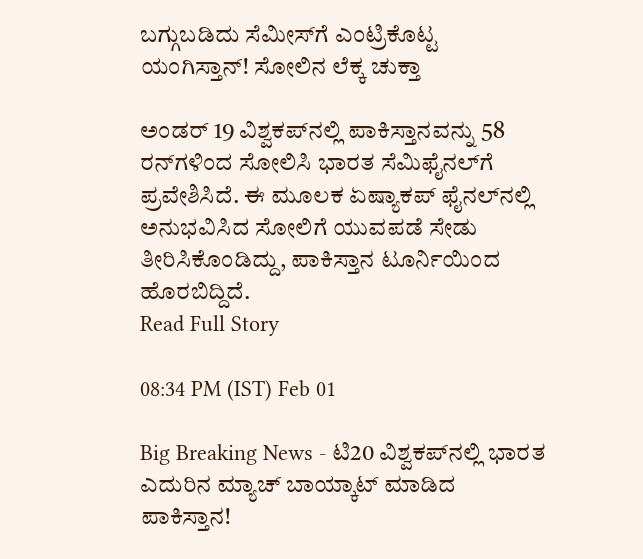ಬಗ್ಗುಬಡಿದು ಸೆಮೀಸ್‌ಗೆ ಎಂಟ್ರಿಕೊಟ್ಟ ಯಂಗಿಸ್ತಾನ್! ಸೋಲಿನ ಲೆಕ್ಕ ಚುಕ್ತಾ

ಅಂಡರ್ 19 ವಿಶ್ವಕಪ್‌ನಲ್ಲಿ ಪಾಕಿಸ್ತಾನವನ್ನು 58 ರನ್‌ಗಳಿಂದ ಸೋಲಿಸಿ ಭಾರತ ಸೆಮಿಫೈನಲ್‌ಗೆ ಪ್ರವೇಶಿಸಿದೆ. ಈ ಮೂಲಕ ಏಷ್ಯಾಕಪ್ ಫೈನಲ್‌ನಲ್ಲಿ ಅನುಭವಿಸಿದ ಸೋಲಿಗೆ ಯುವಪಡೆ ಸೇಡು ತೀರಿಸಿಕೊಂಡಿದ್ದು, ಪಾಕಿಸ್ತಾನ ಟೂರ್ನಿಯಿಂದ ಹೊರಬಿದ್ದಿದೆ.
Read Full Story

08:34 PM (IST) Feb 01

Big Breaking News - ಟಿ20 ವಿಶ್ವಕಪ್‌ನಲ್ಲಿ ಭಾರತ ಎದುರಿನ ಮ್ಯಾಚ್ ಬಾಯ್ಕಾಟ್ ಮಾಡಿದ ಪಾಕಿಸ್ತಾನ!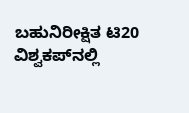ಬಹುನಿರೀಕ್ಷಿತ ಟಿ20 ವಿಶ್ವಕಪ್‌ನಲ್ಲಿ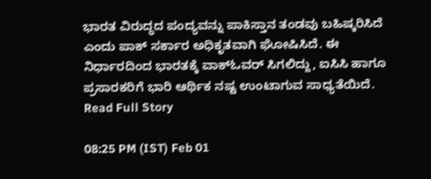ಭಾರತ ವಿರುದ್ಧದ ಪಂದ್ಯವನ್ನು ಪಾಕಿಸ್ತಾನ ತಂಡವು ಬಹಿಷ್ಕರಿಸಿದೆ ಎಂದು ಪಾಕ್ ಸರ್ಕಾರ ಅಧಿಕೃತವಾಗಿ ಘೋಷಿಸಿದೆ. ಈ ನಿರ್ಧಾರದಿಂದ ಭಾರತಕ್ಕೆ ವಾಕ್‌ಓವರ್ ಸಿಗಲಿದ್ದು, ಐಸಿಸಿ ಹಾಗೂ ಪ್ರಸಾರಕರಿಗೆ ಭಾರಿ ಆರ್ಥಿಕ ನಷ್ಟ ಉಂಟಾಗುವ ಸಾಧ್ಯತೆಯಿದೆ.
Read Full Story

08:25 PM (IST) Feb 01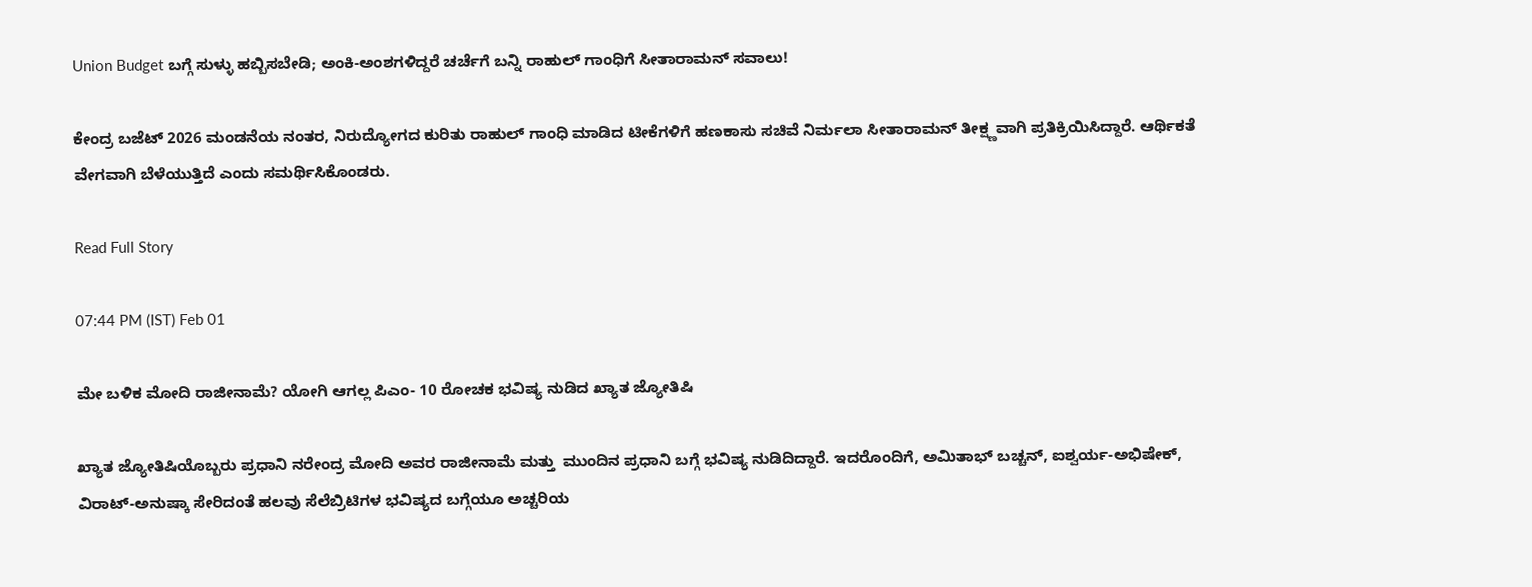Union Budget ಬಗ್ಗೆ ಸುಳ್ಳು ಹಬ್ಬಿಸಬೇಡಿ; ಅಂಕಿ-ಅಂಶಗಳಿದ್ದರೆ ಚರ್ಚೆಗೆ ಬನ್ನಿ ರಾಹುಲ್ ಗಾಂಧಿಗೆ ಸೀತಾರಾಮನ್ ಸವಾಲು!

ಕೇಂದ್ರ ಬಜೆಟ್ 2026 ಮಂಡನೆಯ ನಂತರ, ನಿರುದ್ಯೋಗದ ಕುರಿತು ರಾಹುಲ್ ಗಾಂಧಿ ಮಾಡಿದ ಟೀಕೆಗಳಿಗೆ ಹಣಕಾಸು ಸಚಿವೆ ನಿರ್ಮಲಾ ಸೀತಾರಾಮನ್ ತೀಕ್ಷ್ಣವಾಗಿ ಪ್ರತಿಕ್ರಿಯಿಸಿದ್ದಾರೆ. ಆರ್ಥಿಕತೆ ವೇಗವಾಗಿ ಬೆಳೆಯುತ್ತಿದೆ ಎಂದು ಸಮರ್ಥಿಸಿಕೊಂಡರು.

Read Full Story

07:44 PM (IST) Feb 01

ಮೇ ಬಳಿಕ ಮೋದಿ ರಾಜೀನಾಮೆ? ಯೋಗಿ ಆಗಲ್ಲ ಪಿಎಂ- 10 ರೋಚಕ ಭವಿಷ್ಯ ನುಡಿದ ಖ್ಯಾತ ಜ್ಯೋತಿಷಿ

ಖ್ಯಾತ ಜ್ಯೋತಿಷಿಯೊಬ್ಬರು ಪ್ರಧಾನಿ ನರೇಂದ್ರ ಮೋದಿ ಅವರ ರಾಜೀನಾಮೆ ಮತ್ತು  ಮುಂದಿನ ಪ್ರಧಾನಿ ಬಗ್ಗೆ ಭವಿಷ್ಯ ನುಡಿದಿದ್ದಾರೆ. ಇದರೊಂದಿಗೆ, ಅಮಿತಾಭ್ ಬಚ್ಚನ್, ಐಶ್ವರ್ಯ-ಅಭಿಷೇಕ್, ವಿರಾಟ್-ಅನುಷ್ಕಾ ಸೇರಿದಂತೆ ಹಲವು ಸೆಲೆಬ್ರಿಟಿಗಳ ಭವಿಷ್ಯದ ಬಗ್ಗೆಯೂ ಅಚ್ಚರಿಯ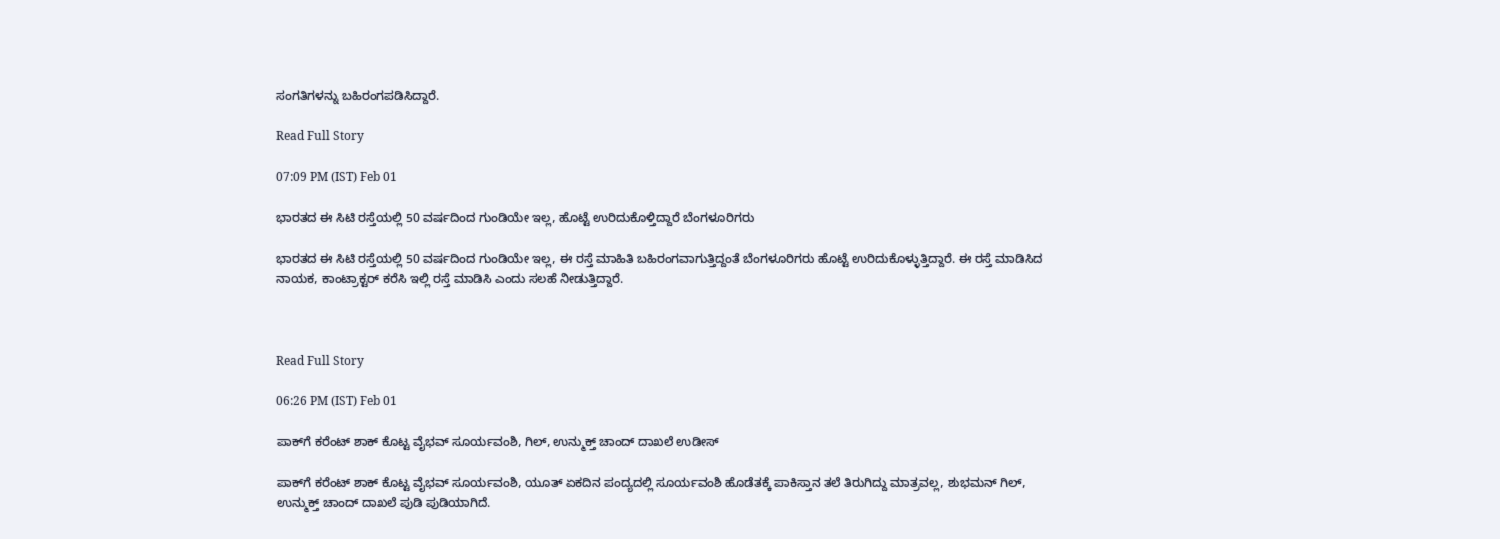ಸಂಗತಿಗಳನ್ನು ಬಹಿರಂಗಪಡಿಸಿದ್ದಾರೆ.

Read Full Story

07:09 PM (IST) Feb 01

ಭಾರತದ ಈ ಸಿಟಿ ರಸ್ತೆಯಲ್ಲಿ 50 ವರ್ಷದಿಂದ ಗುಂಡಿಯೇ ಇಲ್ಲ, ಹೊಟ್ಟೆ ಉರಿದುಕೊಳ್ತಿದ್ದಾರೆ ಬೆಂಗಳೂರಿಗರು

ಭಾರತದ ಈ ಸಿಟಿ ರಸ್ತೆಯಲ್ಲಿ 50 ವರ್ಷದಿಂದ ಗುಂಡಿಯೇ ಇಲ್ಲ, ಈ ರಸ್ತೆ ಮಾಹಿತಿ ಬಹಿರಂಗವಾಗುತ್ತಿದ್ದಂತೆ ಬೆಂಗಳೂರಿಗರು ಹೊಟ್ಟೆ ಉರಿದುಕೊಳ್ಳುತ್ತಿದ್ದಾರೆ. ಈ ರಸ್ತೆ ಮಾಡಿಸಿದ ನಾಯಕ, ಕಾಂಟ್ರಾಕ್ಟರ್ ಕರೆಸಿ ಇಲ್ಲಿ ರಸ್ತೆ ಮಾಡಿಸಿ ಎಂದು ಸಲಹೆ ನೀಡುತ್ತಿದ್ದಾರೆ.



Read Full Story

06:26 PM (IST) Feb 01

ಪಾಕ್‌ಗೆ ಕರೆಂಟ್ ಶಾಕ್ ಕೊಟ್ಟ ವೈಭವ್ ಸೂರ್ಯವಂಶಿ, ಗಿಲ್, ಉನ್ಮುಕ್ತ್ ಚಾಂದ್ ದಾಖಲೆ ಉಡೀಸ್

ಪಾಕ್‌ಗೆ ಕರೆಂಟ್ ಶಾಕ್ ಕೊಟ್ಟ ವೈಭವ್ ಸೂರ್ಯವಂಶಿ, ಯೂತ್ ಏಕದಿನ ಪಂದ್ಯದಲ್ಲಿ ಸೂರ್ಯವಂಶಿ ಹೊಡೆತಕ್ಕೆ ಪಾಕಿಸ್ತಾನ ತಲೆ ತಿರುಗಿದ್ದು ಮಾತ್ರವಲ್ಲ, ಶುಭಮನ್ ಗಿಲ್, ಉನ್ಮುಕ್ತ್ ಚಾಂದ್ ದಾಖಲೆ ಪುಡಿ ಪುಡಿಯಾಗಿದೆ.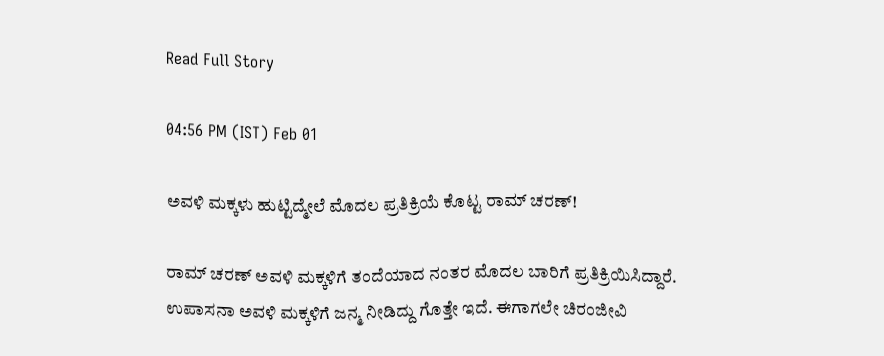Read Full Story

04:56 PM (IST) Feb 01

ಅವಳಿ ಮಕ್ಕಳು ಹುಟ್ಟಿದ್ಮೇಲೆ ಮೊದಲ ಪ್ರತಿಕ್ರಿಯೆ ಕೊಟ್ಟ ರಾಮ್ ಚರಣ್!

ರಾಮ್ ಚರಣ್ ಅವಳಿ ಮಕ್ಕಳಿಗೆ ತಂದೆಯಾದ ನಂತರ ಮೊದಲ ಬಾರಿಗೆ ಪ್ರತಿಕ್ರಿಯಿಸಿದ್ದಾರೆ. ಉಪಾಸನಾ ಅವಳಿ ಮಕ್ಕಳಿಗೆ ಜನ್ಮ ನೀಡಿದ್ದು ಗೊತ್ತೇ ಇದೆ. ಈಗಾಗಲೇ ಚಿರಂಜೀವಿ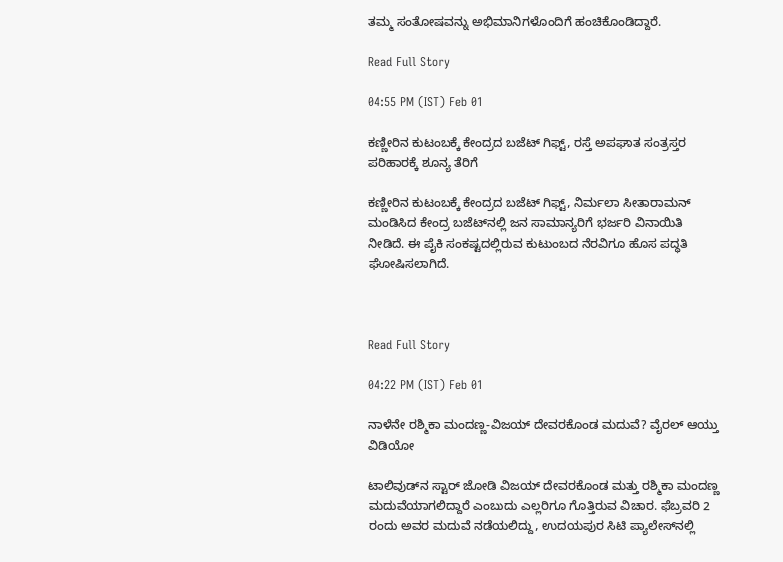ತಮ್ಮ ಸಂತೋಷವನ್ನು ಅಭಿಮಾನಿಗಳೊಂದಿಗೆ ಹಂಚಿಕೊಂಡಿದ್ದಾರೆ.

Read Full Story

04:55 PM (IST) Feb 01

ಕಣ್ಣೀರಿನ ಕುಟಂಬಕ್ಕೆ ಕೇಂದ್ರದ ಬಜೆಟ್ ಗಿಫ್ಟ್, ರಸ್ತೆ ಅಪಘಾತ ಸಂತ್ರಸ್ತರ ಪರಿಹಾರಕ್ಕೆ ಶೂನ್ಯ ತೆರಿಗೆ

ಕಣ್ಣೀರಿನ ಕುಟಂಬಕ್ಕೆ ಕೇಂದ್ರದ ಬಜೆಟ್ ಗಿಫ್ಟ್, ನಿರ್ಮಲಾ ಸೀತಾರಾಮನ್ ಮಂಡಿಸಿದ ಕೇಂದ್ರ ಬಜೆಟ್‌ನಲ್ಲಿ ಜನ ಸಾಮಾನ್ಯರಿಗೆ ಭರ್ಜರಿ ವಿನಾಯಿತಿ ನೀಡಿದೆ. ಈ ಪೈಕಿ ಸಂಕಷ್ಟದಲ್ಲಿರುವ ಕುಟುಂಬದ ನೆರವಿಗೂ ಹೊಸ ಪದ್ಧತಿ ಘೋಷಿಸಲಾಗಿದೆ.



Read Full Story

04:22 PM (IST) Feb 01

ನಾಳೆನೇ ರಶ್ಮಿಕಾ ಮಂದಣ್ಣ-ವಿಜಯ್ ದೇವರಕೊಂಡ ಮದುವೆ? ವೈರಲ್ ಆಯ್ತು ವಿಡಿಯೋ

ಟಾಲಿವುಡ್‌ನ ಸ್ಟಾರ್ ಜೋಡಿ ವಿಜಯ್ ದೇವರಕೊಂಡ ಮತ್ತು ರಶ್ಮಿಕಾ ಮಂದಣ್ಣ ಮದುವೆಯಾಗಲಿದ್ದಾರೆ ಎಂಬುದು ಎಲ್ಲರಿಗೂ ಗೊತ್ತಿರುವ ವಿಚಾರ. ಫೆಬ್ರವರಿ 2 ರಂದು ಅವರ ಮದುವೆ ನಡೆಯಲಿದ್ದು, ಉದಯಪುರ ಸಿಟಿ ಪ್ಯಾಲೇಸ್‌ನಲ್ಲಿ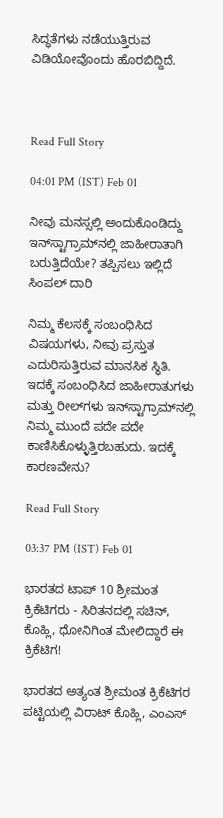ಸಿದ್ಧತೆಗಳು ನಡೆಯುತ್ತಿರುವ ವಿಡಿಯೋವೊಂದು ಹೊರಬಿದ್ದಿದೆ.



Read Full Story

04:01 PM (IST) Feb 01

ನೀವು ಮನಸ್ಸಲ್ಲಿ ಅಂದುಕೊಂಡಿದ್ದು ಇನ್‌ಸ್ಟಾಗ್ರಾಮ್‌ನಲ್ಲಿ ಜಾಹೀರಾತಾಗಿ ಬರುತ್ತಿದೆಯೇ? ತಪ್ಪಿಸಲು ಇಲ್ಲಿದೆ ಸಿಂಪಲ್ ದಾರಿ

ನಿಮ್ಮ ಕೆಲಸಕ್ಕೆ ಸಂಬಂಧಿಸಿದ ವಿಷಯಗಳು, ನೀವು ಪ್ರಸ್ತುತ ಎದುರಿಸುತ್ತಿರುವ ಮಾನಸಿಕ ಸ್ಥಿತಿ. ಇದಕ್ಕೆ ಸಂಬಂಧಿಸಿದ ಜಾಹೀರಾತುಗಳು ಮತ್ತು ರೀಲ್‌ಗಳು ಇನ್‌ಸ್ಟಾಗ್ರಾಮ್‌ನಲ್ಲಿ ನಿಮ್ಮ ಮುಂದೆ ಪದೇ ಪದೇ ಕಾಣಿಸಿಕೊಳ್ಳುತ್ತಿರಬಹುದು. ಇದಕ್ಕೆ ಕಾರಣವೇನು?

Read Full Story

03:37 PM (IST) Feb 01

ಭಾರತದ ಟಾಪ್ 10 ಶ್ರೀಮಂತ ಕ್ರಿಕೆಟಿಗರು - ಸಿರಿತನದಲ್ಲಿ ಸಚಿನ್, ಕೊಹ್ಲಿ, ಧೋನಿಗಿಂತ ಮೇಲಿದ್ದಾರೆ ಈ ಕ್ರಿಕೆಟಿಗ!

ಭಾರತದ ಅತ್ಯಂತ ಶ್ರೀಮಂತ ಕ್ರಿಕೆಟಿಗರ ಪಟ್ಟಿಯಲ್ಲಿ ವಿರಾಟ್ ಕೊಹ್ಲಿ, ಎಂಎಸ್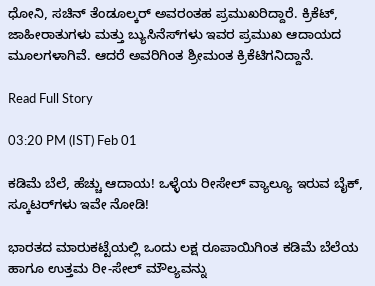ಧೋನಿ, ಸಚಿನ್ ತೆಂಡೂಲ್ಕರ್ ಅವರಂತಹ ಪ್ರಮುಖರಿದ್ದಾರೆ. ಕ್ರಿಕೆಟ್, ಜಾಹೀರಾತುಗಳು ಮತ್ತು ಬ್ಯುಸಿನೆಸ್‌ಗಳು ಇವರ ಪ್ರಮುಖ ಆದಾಯದ ಮೂಲಗಳಾಗಿವೆ. ಆದರೆ ಅವರಿಗಿಂತ ಶ್ರೀಮಂತ ಕ್ರಿಕೆಟಿಗನಿದ್ದಾನೆ.

Read Full Story

03:20 PM (IST) Feb 01

ಕಡಿಮೆ ಬೆಲೆ, ಹೆಚ್ಚು ಆದಾಯ! ಒಳ್ಳೆಯ ರೀಸೇಲ್ ವ್ಯಾಲ್ಯೂ ಇರುವ ಬೈಕ್‌, ಸ್ಕೂಟರ್‌ಗಳು ಇವೇ ನೋಡಿ!

ಭಾರತದ ಮಾರುಕಟ್ಟೆಯಲ್ಲಿ ಒಂದು ಲಕ್ಷ ರೂಪಾಯಿಗಿಂತ ಕಡಿಮೆ ಬೆಲೆಯ ಹಾಗೂ ಉತ್ತಮ ರೀ-ಸೇಲ್ ಮೌಲ್ಯವನ್ನು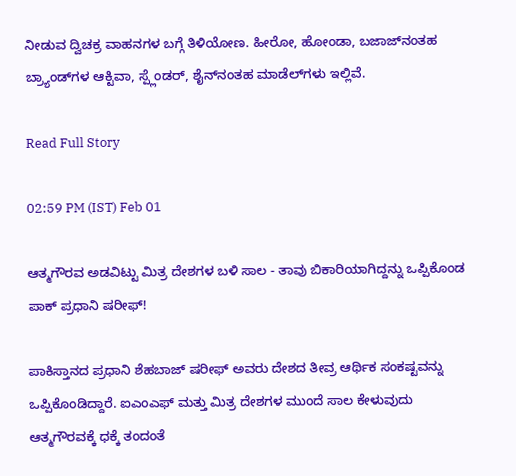ನೀಡುವ ದ್ವಿಚಕ್ರ ವಾಹನಗಳ ಬಗ್ಗೆ ತಿಳಿಯೋಣ. ಹೀರೋ, ಹೋಂಡಾ, ಬಜಾಜ್‌ನಂತಹ ಬ್ರ್ಯಾಂಡ್‌ಗಳ ಆಕ್ಟಿವಾ, ಸ್ಪ್ಲೆಂಡರ್, ಶೈನ್‌ನಂತಹ ಮಾಡೆಲ್‌ಗಳು ಇಲ್ಲಿವೆ.

Read Full Story

02:59 PM (IST) Feb 01

ಆತ್ಮಗೌರವ ಅಡವಿಟ್ಟು ಮಿತ್ರ ದೇಶಗಳ ಬಳಿ ಸಾಲ - ತಾವು ಬಿಕಾರಿಯಾಗಿದ್ದನ್ನು ಒಪ್ಪಿಕೊಂಡ ಪಾಕ್ ಪ್ರಧಾನಿ ಷರೀಫ್!

ಪಾಕಿಸ್ತಾನದ ಪ್ರಧಾನಿ ಶೆಹಬಾಜ್ ಷರೀಫ್ ಅವರು ದೇಶದ ತೀವ್ರ ಆರ್ಥಿಕ ಸಂಕಷ್ಟವನ್ನು ಒಪ್ಪಿಕೊಂಡಿದ್ದಾರೆ. ಐಎಂಎಫ್ ಮತ್ತು ಮಿತ್ರ ದೇಶಗಳ ಮುಂದೆ ಸಾಲ ಕೇಳುವುದು ಆತ್ಮಗೌರವಕ್ಕೆ ಧಕ್ಕೆ ತಂದಂತೆ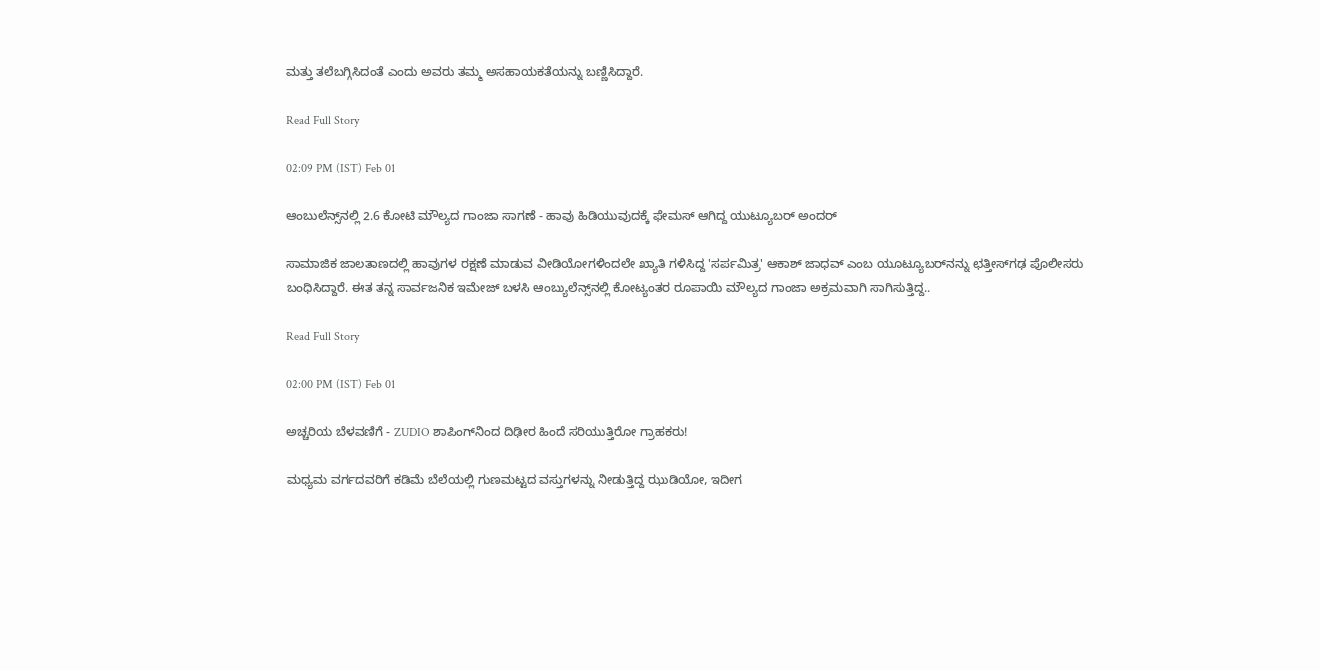ಮತ್ತು ತಲೆಬಗ್ಗಿಸಿದಂತೆ ಎಂದು ಅವರು ತಮ್ಮ ಅಸಹಾಯಕತೆಯನ್ನು ಬಣ್ಣಿಸಿದ್ದಾರೆ.

Read Full Story

02:09 PM (IST) Feb 01

ಆಂಬುಲೆನ್ಸ್‌ನಲ್ಲಿ 2.6 ಕೋಟಿ ಮೌಲ್ಯದ ಗಾಂಜಾ ಸಾಗಣೆ - ಹಾವು ಹಿಡಿಯುವುದಕ್ಕೆ ಫೇಮಸ್ ಆಗಿದ್ದ ಯುಟ್ಯೂಬರ್‌ ಅಂದರ್

ಸಾಮಾಜಿಕ ಜಾಲತಾಣದಲ್ಲಿ ಹಾವುಗಳ ರಕ್ಷಣೆ ಮಾಡುವ ವೀಡಿಯೋಗಳಿಂದಲೇ ಖ್ಯಾತಿ ಗಳಿಸಿದ್ದ 'ಸರ್ಪಮಿತ್ರ' ಆಕಾಶ್ ಜಾಧವ್ ಎಂಬ ಯೂಟ್ಯೂಬರ್‌ನನ್ನು ಛತ್ತೀಸ್‌ಗಢ ಪೊಲೀಸರು ಬಂಧಿಸಿದ್ದಾರೆ. ಈತ ತನ್ನ ಸಾರ್ವಜನಿಕ ಇಮೇಜ್ ಬಳಸಿ ಆಂಬ್ಯುಲೆನ್ಸ್‌ನಲ್ಲಿ ಕೋಟ್ಯಂತರ ರೂಪಾಯಿ ಮೌಲ್ಯದ ಗಾಂಜಾ ಅಕ್ರಮವಾಗಿ ಸಾಗಿಸುತ್ತಿದ್ದ..

Read Full Story

02:00 PM (IST) Feb 01

ಅಚ್ಚರಿಯ ಬೆಳವಣಿಗೆ - ZUDIO ಶಾಪಿಂಗ್‌ನಿಂದ ದಿಢೀರ ಹಿಂದೆ ಸರಿಯುತ್ತಿರೋ ಗ್ರಾಹಕರು!

ಮಧ್ಯಮ ವರ್ಗದವರಿಗೆ ಕಡಿಮೆ ಬೆಲೆಯಲ್ಲಿ ಗುಣಮಟ್ಟದ ವಸ್ತುಗಳನ್ನು ನೀಡುತ್ತಿದ್ದ ಝುಡಿಯೋ, ಇದೀಗ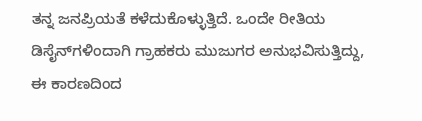ತನ್ನ ಜನಪ್ರಿಯತೆ ಕಳೆದುಕೊಳ್ಳುತ್ತಿದೆ. ಒಂದೇ ರೀತಿಯ ಡಿಸೈನ್‌ಗಳಿಂದಾಗಿ ಗ್ರಾಹಕರು ಮುಜುಗರ ಅನುಭವಿಸುತ್ತಿದ್ದು, ಈ ಕಾರಣದಿಂದ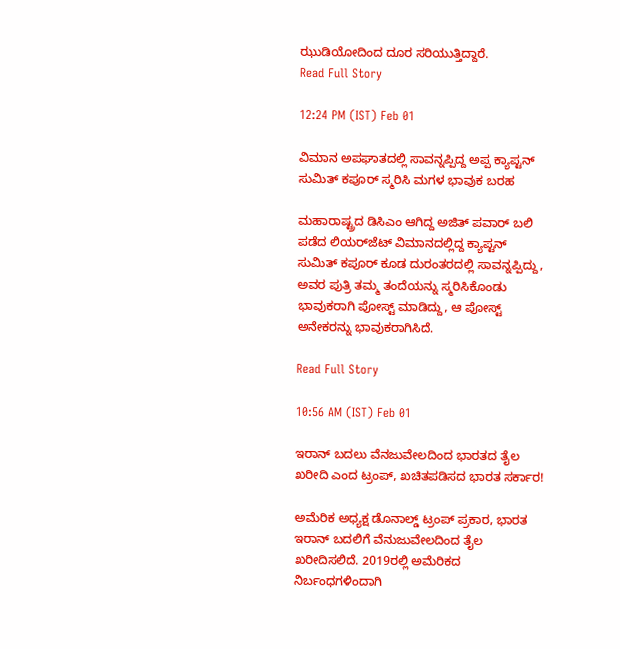ಝುಡಿಯೋದಿಂದ ದೂರ ಸರಿಯುತ್ತಿದ್ದಾರೆ.
Read Full Story

12:24 PM (IST) Feb 01

ವಿಮಾನ ಅಪಘಾತದಲ್ಲಿ ಸಾವನ್ನಪ್ಪಿದ್ದ ಅಪ್ಪ ಕ್ಯಾಪ್ಟನ್ ಸುಮಿತ್ ಕಪೂರ್ ಸ್ಮರಿಸಿ ಮಗಳ ಭಾವುಕ ಬರಹ

ಮಹಾರಾಷ್ಟ್ರದ ಡಿಸಿಎಂ ಆಗಿದ್ದ ಅಜಿತ್ ಪವಾರ್ ಬಲಿ ಪಡೆದ ಲಿಯರ್‌ಜೆಟ್ ವಿಮಾನದಲ್ಲಿದ್ದ ಕ್ಯಾಪ್ಟನ್ ಸುಮಿತ್ ಕಪೂರ್ ಕೂಡ ದುರಂತರದಲ್ಲಿ ಸಾವನ್ನಪ್ಪಿದ್ದು, ಅವರ ಪುತ್ರಿ ತಮ್ಮ ತಂದೆಯನ್ನು ಸ್ಮರಿಸಿಕೊಂಡು ಭಾವುಕರಾಗಿ ಪೋಸ್ಟ್ ಮಾಡಿದ್ದು, ಆ ಪೋಸ್ಟ್‌ ಅನೇಕರನ್ನು ಭಾವುಕರಾಗಿಸಿದೆ.

Read Full Story

10:56 AM (IST) Feb 01

ಇರಾನ್‌ ಬದಲು ವೆನಜುವೇಲದಿಂದ ಭಾರತದ ತೈಲ ಖರೀದಿ ಎಂದ ಟ್ರಂಪ್‌, ಖಚಿತಪಡಿಸದ ಭಾರತ ಸರ್ಕಾರ!

ಅಮೆರಿಕ ಅಧ್ಯಕ್ಷ ಡೊನಾಲ್ಡ್ ಟ್ರಂಪ್ ಪ್ರಕಾರ, ಭಾರತ ಇರಾನ್ ಬದಲಿಗೆ ವೆನುಜುವೇಲದಿಂದ ತೈಲ ಖರೀದಿಸಲಿದೆ. 2019ರಲ್ಲಿ ಅಮೆರಿಕದ ನಿರ್ಬಂಧಗಳಿಂದಾಗಿ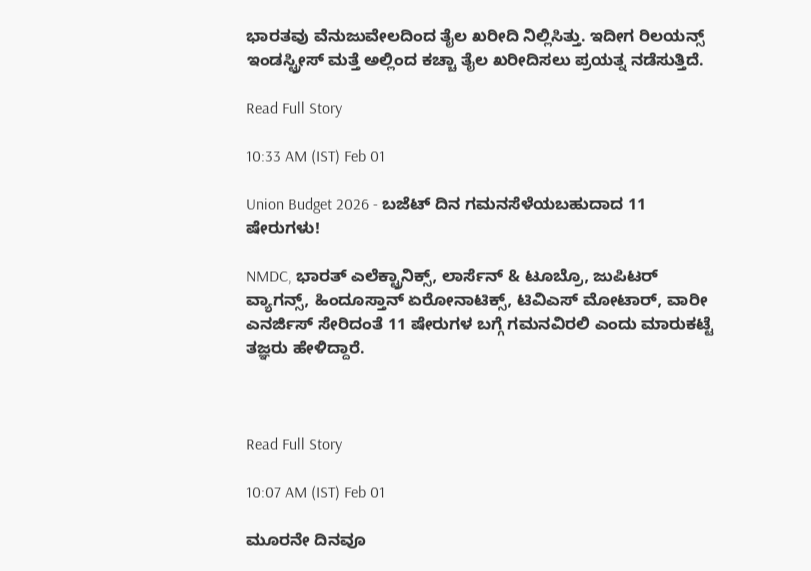ಭಾರತವು ವೆನುಜುವೇಲದಿಂದ ತೈಲ ಖರೀದಿ ನಿಲ್ಲಿಸಿತ್ತು. ಇದೀಗ ರಿಲಯನ್ಸ್ ಇಂಡಸ್ಟ್ರೀಸ್ ಮತ್ತೆ ಅಲ್ಲಿಂದ ಕಚ್ಚಾ ತೈಲ ಖರೀದಿಸಲು ಪ್ರಯತ್ನ ನಡೆಸುತ್ತಿದೆ.

Read Full Story

10:33 AM (IST) Feb 01

Union Budget 2026 - ಬಜೆಟ್‌ ದಿನ ಗಮನಸೆಳೆಯಬಹುದಾದ 11 ಷೇರುಗಳು!

NMDC, ಭಾರತ್ ಎಲೆಕ್ಟ್ರಾನಿಕ್ಸ್, ಲಾರ್ಸೆನ್ & ಟೂಬ್ರೊ, ಜುಪಿಟರ್ ವ್ಯಾಗನ್ಸ್, ಹಿಂದೂಸ್ತಾನ್ ಏರೋನಾಟಿಕ್ಸ್, ಟಿವಿಎಸ್ ಮೋಟಾರ್, ವಾರೀ ಎನರ್ಜಿಸ್ ಸೇರಿದಂತೆ 11 ಷೇರುಗಳ ಬಗ್ಗೆ ಗಮನವಿರಲಿ ಎಂದು ಮಾರುಕಟ್ಟೆ ತಜ್ಞರು ಹೇಳಿದ್ದಾರೆ.



Read Full Story

10:07 AM (IST) Feb 01

ಮೂರನೇ ದಿನವೂ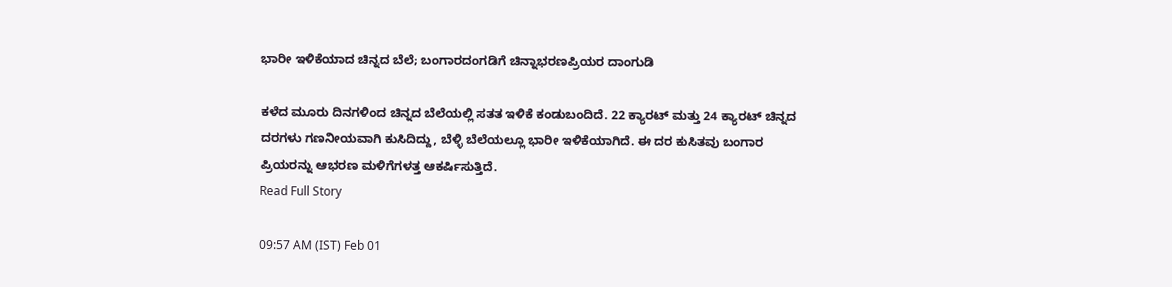ಭಾರೀ ಇಳಿಕೆಯಾದ ಚಿನ್ನದ ಬೆಲೆ; ಬಂಗಾರದಂಗಡಿಗೆ ಚಿನ್ನಾಭರಣಪ್ರಿಯರ ದಾಂಗುಡಿ

ಕಳೆದ ಮೂರು ದಿನಗಳಿಂದ ಚಿನ್ನದ ಬೆಲೆಯಲ್ಲಿ ಸತತ ಇಳಿಕೆ ಕಂಡುಬಂದಿದೆ. 22 ಕ್ಯಾರಟ್ ಮತ್ತು 24 ಕ್ಯಾರಟ್ ಚಿನ್ನದ ದರಗಳು ಗಣನೀಯವಾಗಿ ಕುಸಿದಿದ್ದು, ಬೆಳ್ಳಿ ಬೆಲೆಯಲ್ಲೂ ಭಾರೀ ಇಳಿಕೆಯಾಗಿದೆ. ಈ ದರ ಕುಸಿತವು ಬಂಗಾರ ಪ್ರಿಯರನ್ನು ಆಭರಣ ಮಳಿಗೆಗಳತ್ತ ಆಕರ್ಷಿಸುತ್ತಿದೆ.
Read Full Story

09:57 AM (IST) Feb 01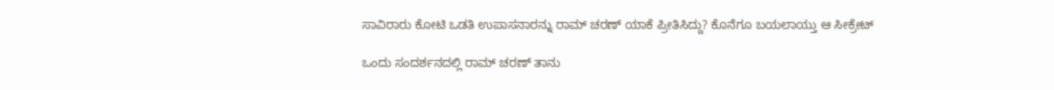ಸಾವಿರಾರು ಕೋಟಿ ಒಡತಿ ಉಪಾಸನಾರನ್ನು ರಾಮ್ ಚರಣ್ ಯಾಕೆ ಪ್ರೀತಿಸಿದ್ದು? ಕೊನೆಗೂ ಬಯಲಾಯ್ತು ಆ ಸೀಕ್ರೇಟ್‌

ಒಂದು ಸಂದರ್ಶನದಲ್ಲಿ ರಾಮ್ ಚರಣ್ ತಾನು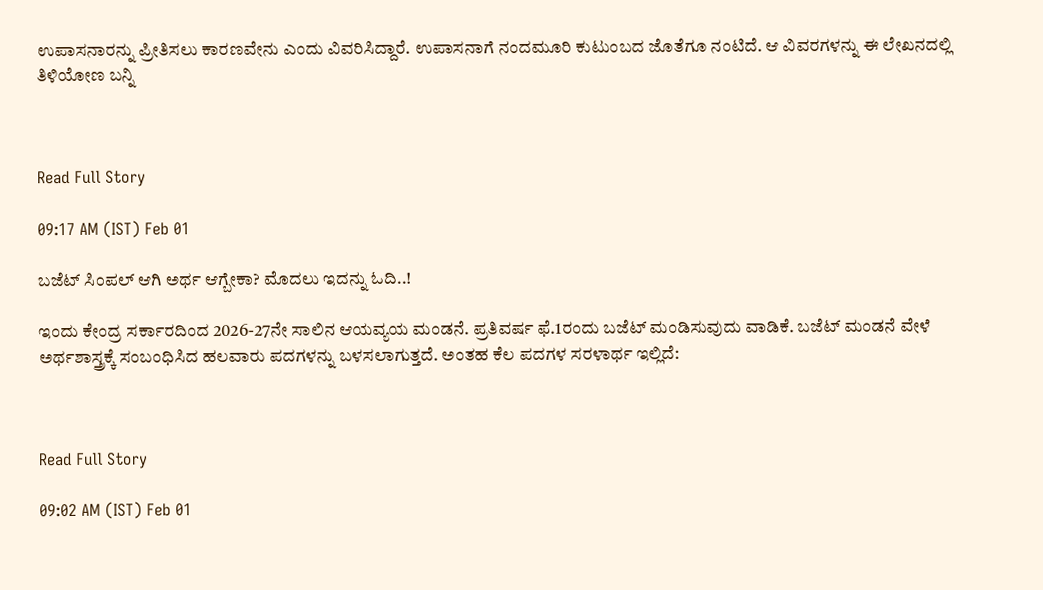ಉಪಾಸನಾರನ್ನು ಪ್ರೀತಿಸಲು ಕಾರಣವೇನು ಎಂದು ವಿವರಿಸಿದ್ದಾರೆ. ಉಪಾಸನಾಗೆ ನಂದಮೂರಿ ಕುಟುಂಬದ ಜೊತೆಗೂ ನಂಟಿದೆ. ಆ ವಿವರಗಳನ್ನು ಈ ಲೇಖನದಲ್ಲಿ ತಿಳಿಯೋಣ ಬನ್ನಿ



Read Full Story

09:17 AM (IST) Feb 01

ಬಜೆಟ್‌ ಸಿಂಪಲ್ ಆಗಿ ಅರ್ಥ ಆಗ್ಬೇಕಾ? ಮೊದಲು ಇದನ್ನು ಓದಿ..!

ಇಂದು ಕೇಂದ್ರ ಸರ್ಕಾರದಿಂದ 2026-27ನೇ ಸಾಲಿನ ಆಯವ್ಯಯ ಮಂಡನೆ. ಪ್ರತಿವರ್ಷ ಫೆ.1ರಂದು ಬಜೆಟ್‌ ಮಂಡಿಸುವುದು ವಾಡಿಕೆ. ಬಜೆಟ್‌ ಮಂಡನೆ ವೇಳೆ ಅರ್ಥಶಾಸ್ತ್ರಕ್ಕೆ ಸಂಬಂಧಿಸಿದ ಹಲವಾರು ಪದಗಳನ್ನು ಬಳಸಲಾಗುತ್ತದೆ. ಅಂತಹ ಕೆಲ ಪದಗಳ ಸರಳಾರ್ಥ ಇಲ್ಲಿದೆ:



Read Full Story

09:02 AM (IST) Feb 01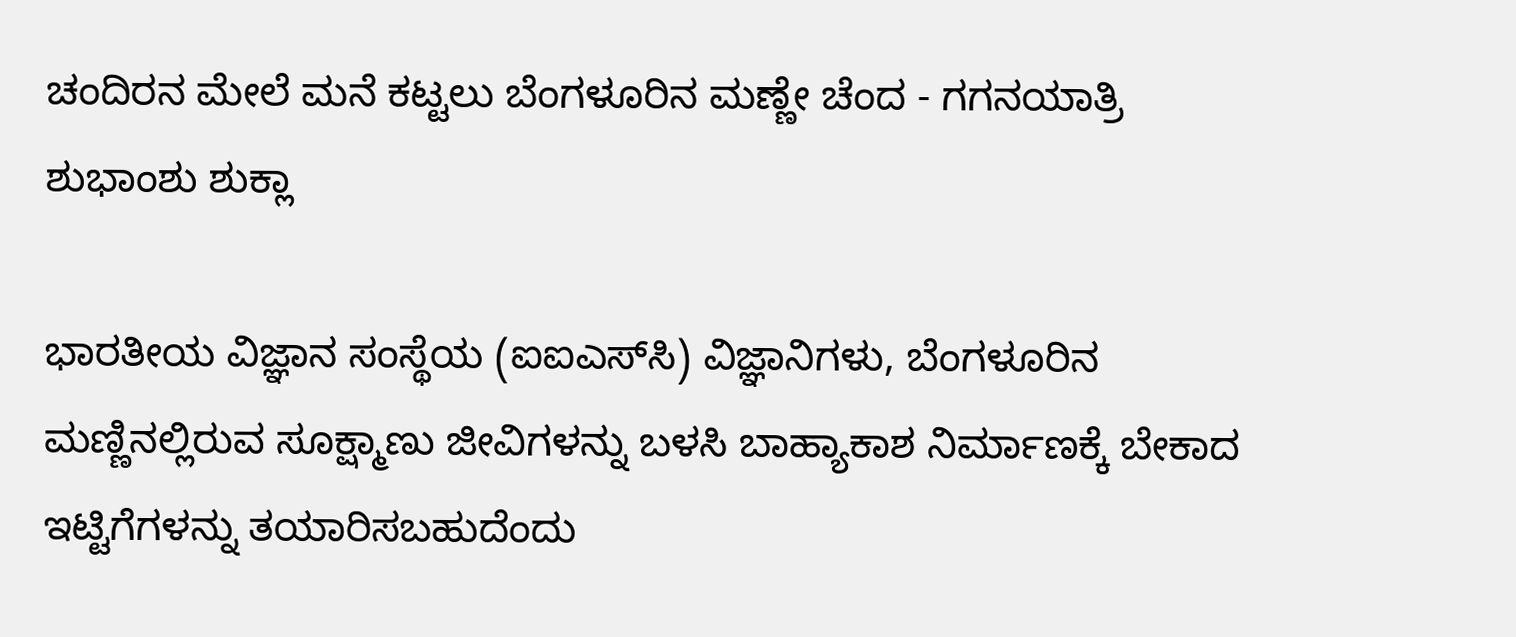ಚಂದಿರನ ಮೇಲೆ ಮನೆ ಕಟ್ಟಲು ಬೆಂಗಳೂರಿನ ಮಣ್ಣೇ ಚೆಂದ - ಗಗನಯಾತ್ರಿ ಶುಭಾಂಶು ಶುಕ್ಲಾ

ಭಾರತೀಯ ವಿಜ್ಞಾನ ಸಂಸ್ಥೆಯ (ಐಐಎಸ್‌ಸಿ) ವಿಜ್ಞಾನಿಗಳು, ಬೆಂಗಳೂರಿನ ಮಣ್ಣಿನಲ್ಲಿರುವ ಸೂಕ್ಷ್ಮಾಣು ಜೀವಿಗಳನ್ನು ಬಳಸಿ ಬಾಹ್ಯಾಕಾಶ ನಿರ್ಮಾಣಕ್ಕೆ ಬೇಕಾದ ಇಟ್ಟಿಗೆಗಳನ್ನು ತಯಾರಿಸಬಹುದೆಂದು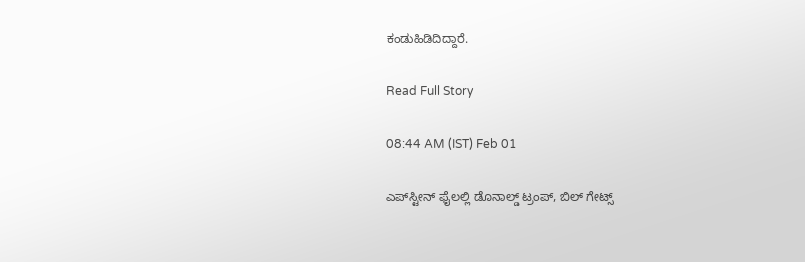ಕಂಡುಹಿಡಿದಿದ್ದಾರೆ.

Read Full Story

08:44 AM (IST) Feb 01

ಎಪ್‌ಸ್ಟೀನ್‌ ಫೈಲಲ್ಲಿ ಡೊನಾಲ್ಡ್ ಟ್ರಂಪ್, ಬಿಲ್ ಗೇಟ್ಸ್‌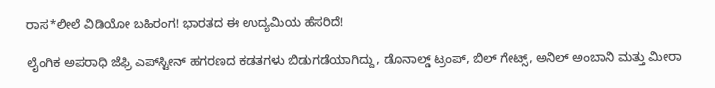ರಾಸ*ಲೀಲೆ ವಿಡಿಯೋ ಬಹಿರಂಗ! ಭಾರತದ ಈ ಉದ್ಯಮಿಯ ಹೆಸರಿದೆ!

ಲೈಂಗಿಕ ಅಪರಾಧಿ ಜೆಫ್ರಿ ಎಪ್‌ಸ್ಟೀನ್‌ ಹಗರಣದ ಕಡತಗಳು ಬಿಡುಗಡೆಯಾಗಿದ್ದು, ಡೊನಾಲ್ಡ್‌ ಟ್ರಂಪ್‌, ಬಿಲ್‌ ಗೇಟ್ಸ್‌, ಅನಿಲ್ ಅಂಬಾನಿ ಮತ್ತು ಮೀರಾ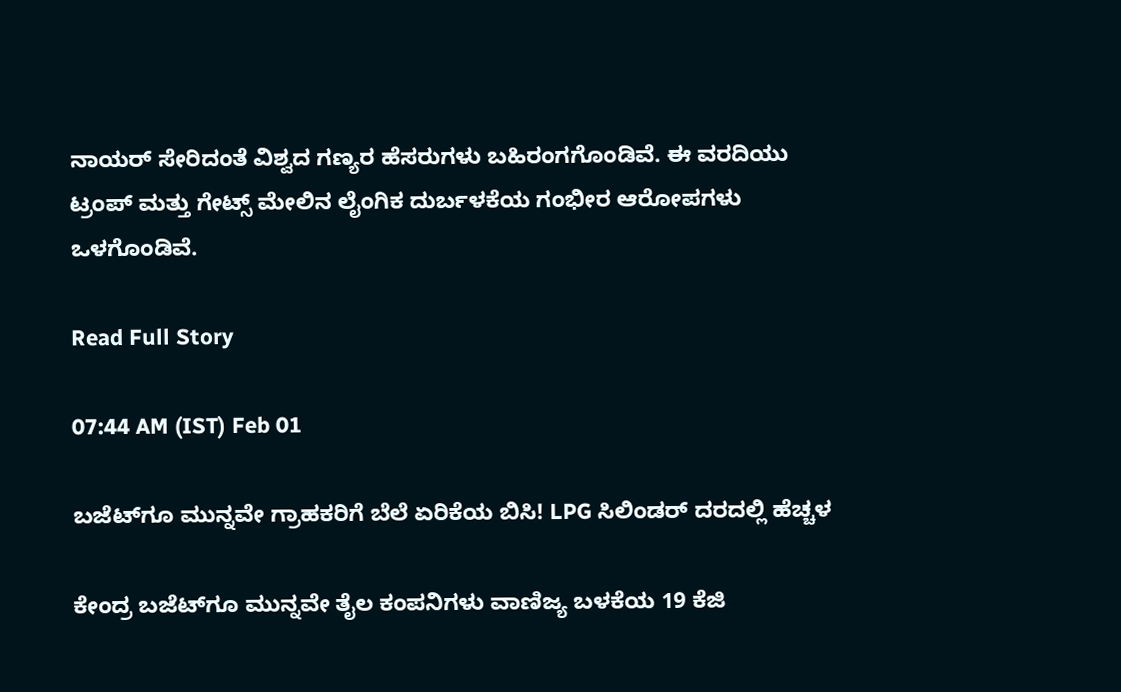ನಾಯರ್‌ ಸೇರಿದಂತೆ ವಿಶ್ವದ ಗಣ್ಯರ ಹೆಸರುಗಳು ಬಹಿರಂಗಗೊಂಡಿವೆ. ಈ ವರದಿಯು ಟ್ರಂಪ್ ಮತ್ತು ಗೇಟ್ಸ್ ಮೇಲಿನ ಲೈಂಗಿಕ ದುರ್ಬಳಕೆಯ ಗಂಭೀರ ಆರೋಪಗಳು ಒಳಗೊಂಡಿವೆ.

Read Full Story

07:44 AM (IST) Feb 01

ಬಜೆಟ್‌ಗೂ ಮುನ್ನವೇ ಗ್ರಾಹಕರಿಗೆ ಬೆಲೆ ಏರಿಕೆಯ ಬಿಸಿ! LPG ಸಿಲಿಂಡರ್ ದರದಲ್ಲಿ ಹೆಚ್ಚಳ

ಕೇಂದ್ರ ಬಜೆಟ್‌ಗೂ ಮುನ್ನವೇ ತೈಲ ಕಂಪನಿಗಳು ವಾಣಿಜ್ಯ ಬಳಕೆಯ 19 ಕೆಜಿ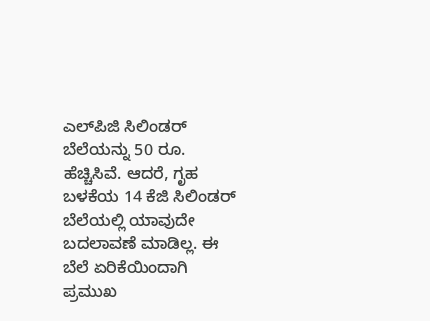ಎಲ್‌ಪಿಜಿ ಸಿಲಿಂಡರ್ ಬೆಲೆಯನ್ನು 50 ರೂ. ಹೆಚ್ಚಿಸಿವೆ. ಆದರೆ, ಗೃಹ ಬಳಕೆಯ 14 ಕೆಜಿ ಸಿಲಿಂಡರ್ ಬೆಲೆಯಲ್ಲಿ ಯಾವುದೇ ಬದಲಾವಣೆ ಮಾಡಿಲ್ಲ. ಈ ಬೆಲೆ ಏರಿಕೆಯಿಂದಾಗಿ ಪ್ರಮುಖ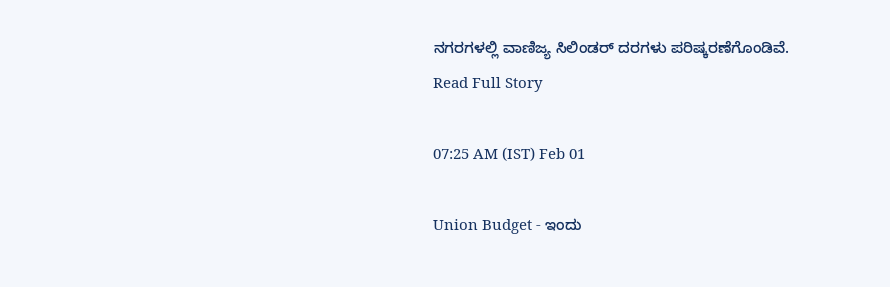ನಗರಗಳಲ್ಲಿ ವಾಣಿಜ್ಯ ಸಿಲಿಂಡರ್ ದರಗಳು ಪರಿಷ್ಕರಣೆಗೊಂಡಿವೆ.
Read Full Story

07:25 AM (IST) Feb 01

Union Budget - ಇಂದು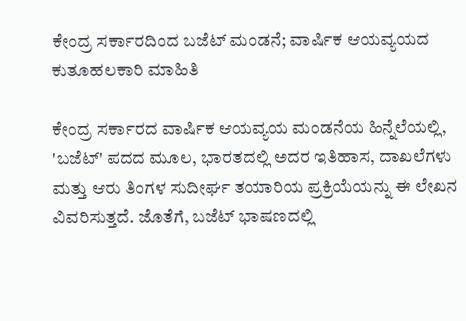ಕೇಂದ್ರ ಸರ್ಕಾರದಿಂದ ಬಜೆಟ್ ಮಂಡನೆ; ವಾರ್ಷಿಕ ಆಯವ್ಯಯದ ಕುತೂಹಲಕಾರಿ ಮಾಹಿತಿ

ಕೇಂದ್ರ ಸರ್ಕಾರದ ವಾರ್ಷಿಕ ಆಯವ್ಯಯ ಮಂಡನೆಯ ಹಿನ್ನೆಲೆಯಲ್ಲಿ, 'ಬಜೆಟ್' ಪದದ ಮೂಲ, ಭಾರತದಲ್ಲಿ ಅದರ ಇತಿಹಾಸ, ದಾಖಲೆಗಳು ಮತ್ತು ಆರು ತಿಂಗಳ ಸುದೀರ್ಘ ತಯಾರಿಯ ಪ್ರಕ್ರಿಯೆಯನ್ನು ಈ ಲೇಖನ ವಿವರಿಸುತ್ತದೆ. ಜೊತೆಗೆ, ಬಜೆಟ್ ಭಾಷಣದಲ್ಲಿ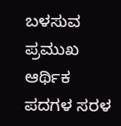ಬಳಸುವ ಪ್ರಮುಖ ಆರ್ಥಿಕ ಪದಗಳ ಸರಳ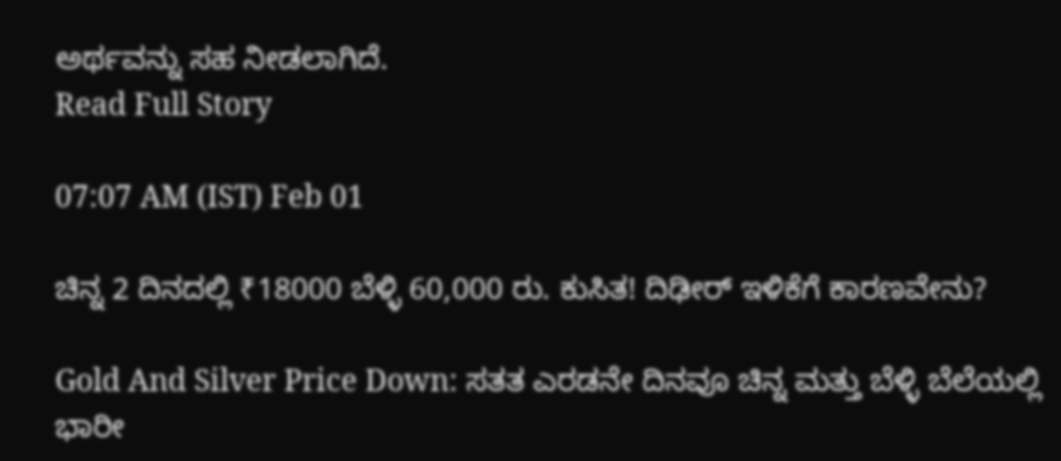ಅರ್ಥವನ್ನು ಸಹ ನೀಡಲಾಗಿದೆ.
Read Full Story

07:07 AM (IST) Feb 01

ಚಿನ್ನ 2 ದಿನದಲ್ಲಿ ₹18000 ಬೆಳ್ಳಿ 60,000 ರು. ಕುಸಿತ! ದಿಢೀರ್‌ ಇಳಿಕೆಗೆ ಕಾರಣವೇನು?

Gold And Silver Price Down: ಸತತ ಎರಡನೇ ದಿನವೂ ಚಿನ್ನ ಮತ್ತು ಬೆಳ್ಳಿ ಬೆಲೆಯಲ್ಲಿ ಭಾರೀ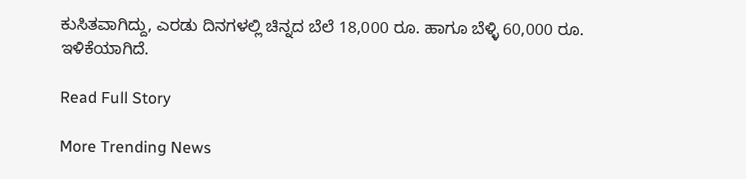ಕುಸಿತವಾಗಿದ್ದು, ಎರಡು ದಿನಗಳಲ್ಲಿ ಚಿನ್ನದ ಬೆಲೆ 18,000 ರೂ. ಹಾಗೂ ಬೆಳ್ಳಿ 60,000 ರೂ. ಇಳಿಕೆಯಾಗಿದೆ.

Read Full Story

More Trending News